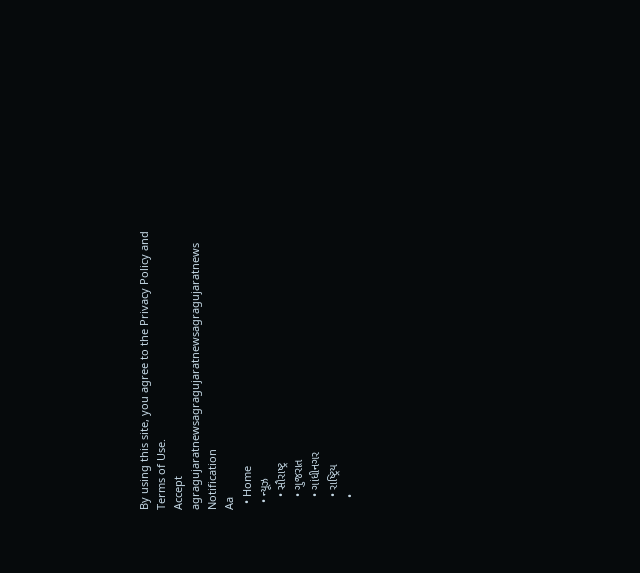By using this site, you agree to the Privacy Policy and Terms of Use.
Accept
agragujaratnewsagragujaratnewsagragujaratnews
Notification
Aa
  • Home
  • ન્યૂઝ
    • સૌરાષ્ટ્ર
    • ગુજરાત
    • ગાંધીનગર
    • રાષ્ટ્રિય
    •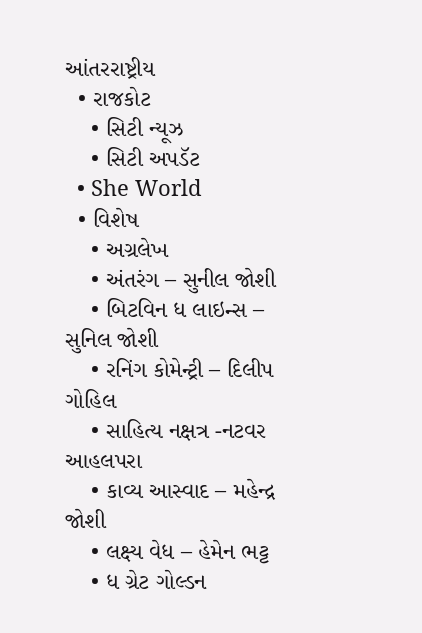આંતરરાષ્ટ્રીય
  • રાજકોટ
    • સિટી ન્યૂઝ
    • સિટી અપડૅટ
  • She World
  • વિશેષ
    • અગ્રલેખ
    • અંતરંગ – સુનીલ જોશી
    • બિટવિન ધ લાઇન્સ – સુનિલ જોશી
    • રનિંગ કોમેન્ટ્રી – દિલીપ ગોહિલ
    • સાહિત્ય નક્ષત્ર -નટવર આહલપરા
    • કાવ્ય આસ્વાદ – મહેન્દ્ર જોશી
    • લક્ષ્ય વેધ – હેમેન ભટ્ટ
    • ધ ગ્રેટ ગોલ્ડન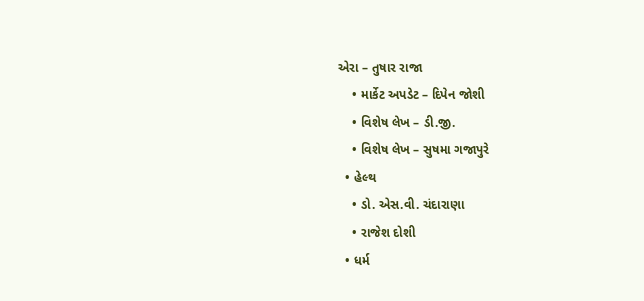એરા – તુષાર રાજા
    • માર્કેટ અપડેટ – દિપેન જોશી
    • વિશેષ લેખ – ડી.જી.
    • વિશેષ લેખ – સુષમા ગજાપુરે
  • હેલ્થ
    • ડો. એસ.વી. ચંદારાણા
    • રાજેશ દોશી
  • ધર્મ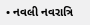• નવલી નવરાત્રિ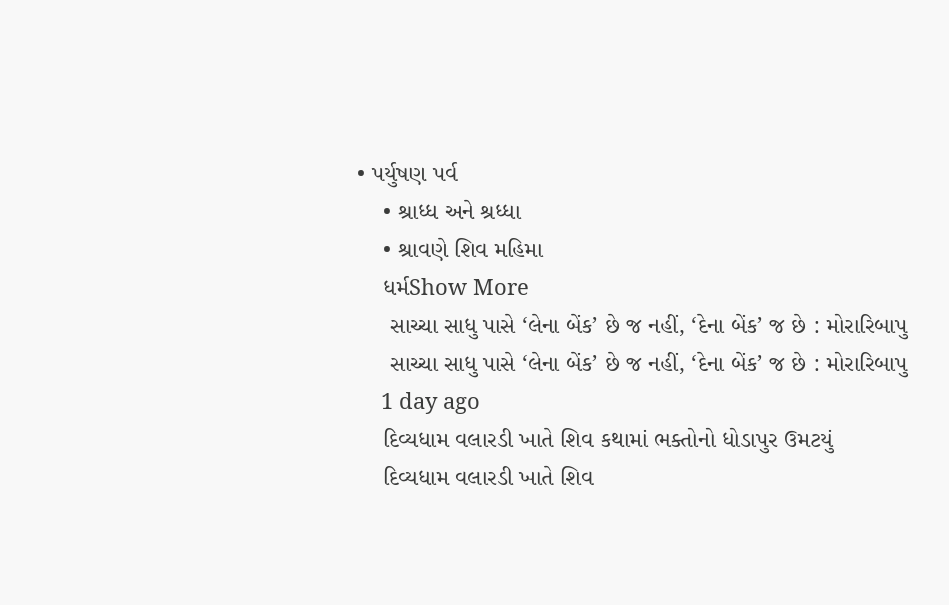• પર્યુષણ પર્વ
    • શ્રાધ્ધ અને શ્રધ્ધા
    • શ્રાવણે શિવ મહિમા
    ધર્મShow More
     સાચ્ચા સાધુ પાસે ‘લેના બેંક’ છે જ નહીં, ‘દેના બેંક’ જ છે : મોરારિબાપુ
     સાચ્ચા સાધુ પાસે ‘લેના બેંક’ છે જ નહીં, ‘દેના બેંક’ જ છે : મોરારિબાપુ
    1 day ago
    દિવ્યધામ વલારડી ખાતે શિવ કથામાં ભક્તોનો ધોડાપુર ઉમટયું
    દિવ્યધામ વલારડી ખાતે શિવ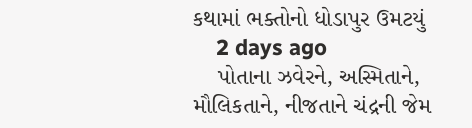કથામાં ભક્તોનો ધોડાપુર ઉમટયું
    2 days ago
    પોતાના ઝવેરને, અસ્મિતાને, મૌલિકતાને, નીજતાને ચંદ્રની જેમ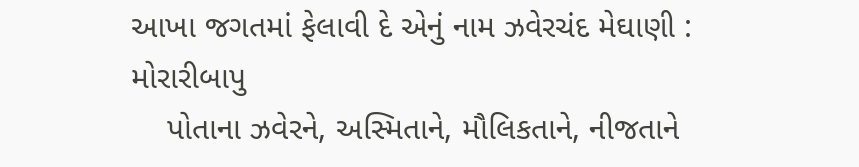આખા જગતમાં ફેલાવી દે એનું નામ ઝવેરચંદ મેઘાણી : મોરારીબાપુ
    પોતાના ઝવેરને, અસ્મિતાને, મૌલિકતાને, નીજતાને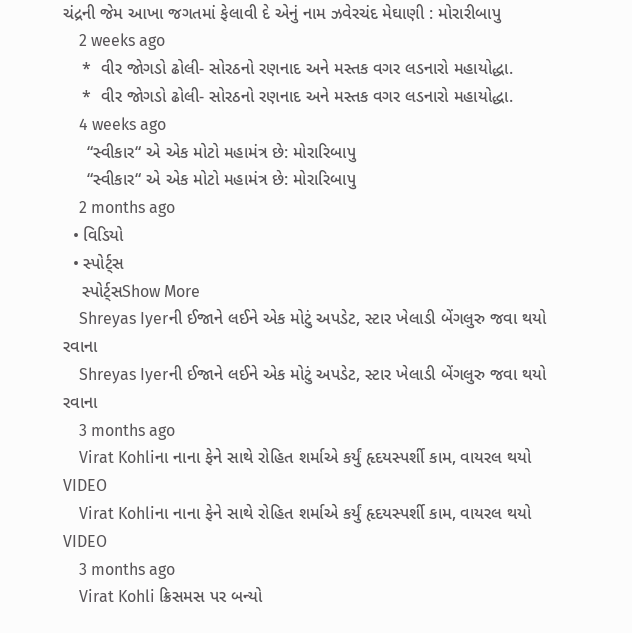ચંદ્રની જેમ આખા જગતમાં ફેલાવી દે એનું નામ ઝવેરચંદ મેઘાણી : મોરારીબાપુ
    2 weeks ago
    *  વીર જોગડો ઢોલી- સોરઠનો રણનાદ અને મસ્તક વગર લડનારો મહાયોદ્ધા.
    *  વીર જોગડો ઢોલી- સોરઠનો રણનાદ અને મસ્તક વગર લડનારો મહાયોદ્ધા.
    4 weeks ago
     “સ્વીકાર“ એ એક મોટો મહામંત્ર છે: મોરારિબાપુ
     “સ્વીકાર“ એ એક મોટો મહામંત્ર છે: મોરારિબાપુ
    2 months ago
  • વિડિયો
  • સ્પોર્ટ્સ
    સ્પોર્ટ્સShow More
    Shreyas Iyerની ઈજાને લઈને એક મોટું અપડેટ, સ્ટાર ખેલાડી બેંગલુરુ જવા થયો રવાના
    Shreyas Iyerની ઈજાને લઈને એક મોટું અપડેટ, સ્ટાર ખેલાડી બેંગલુરુ જવા થયો રવાના
    3 months ago
    Virat Kohliના નાના ફેને સાથે રોહિત શર્માએ કર્યું હૃદયસ્પર્શી કામ, વાયરલ થયો VIDEO
    Virat Kohliના નાના ફેને સાથે રોહિત શર્માએ કર્યું હૃદયસ્પર્શી કામ, વાયરલ થયો VIDEO
    3 months ago
    Virat Kohli ક્રિસમસ પર બન્યો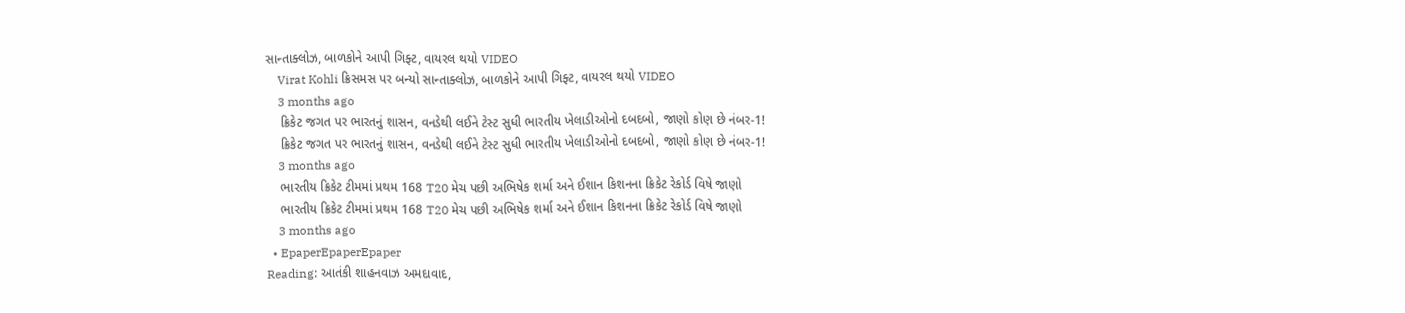સાન્તાક્લોઝ, બાળકોને આપી ગિફ્ટ, વાયરલ થયો VIDEO
    Virat Kohli ક્રિસમસ પર બન્યો સાન્તાક્લોઝ, બાળકોને આપી ગિફ્ટ, વાયરલ થયો VIDEO
    3 months ago
    ક્રિકેટ જગત પર ભારતનું શાસન, વનડેથી લઈને ટેસ્ટ સુધી ભારતીય ખેલાડીઓનો દબદબો, જાણો કોણ છે નંબર-1!
    ક્રિકેટ જગત પર ભારતનું શાસન, વનડેથી લઈને ટેસ્ટ સુધી ભારતીય ખેલાડીઓનો દબદબો, જાણો કોણ છે નંબર-1!
    3 months ago
    ભારતીય ક્રિકેટ ટીમમાં પ્રથમ 168 T20 મેચ પછી અભિષેક શર્મા અને ઈશાન કિશનના ક્રિકેટ રેકોર્ડ વિષે જાણો
    ભારતીય ક્રિકેટ ટીમમાં પ્રથમ 168 T20 મેચ પછી અભિષેક શર્મા અને ઈશાન કિશનના ક્રિકેટ રેકોર્ડ વિષે જાણો
    3 months ago
  • EpaperEpaperEpaper
Reading: આતંકી શાહનવાઝ અમદાવાદ,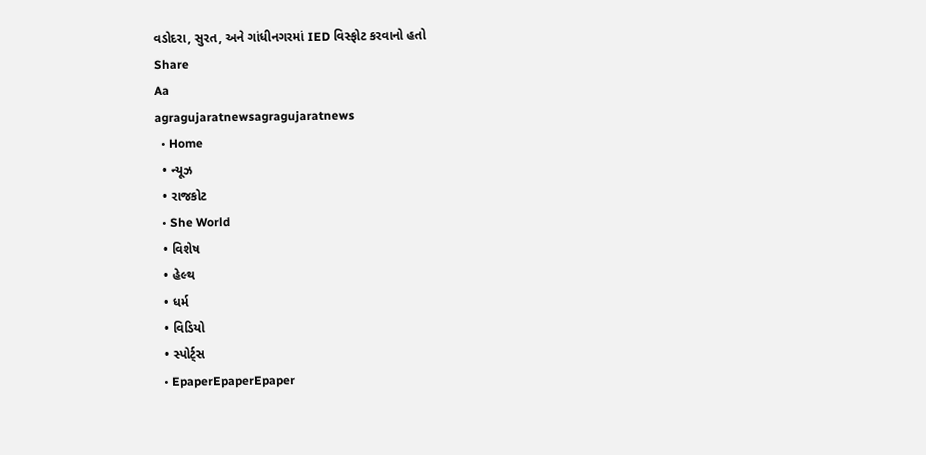વડોદરા, સુરત, અને ગાંધીનગરમાં IED વિસ્ફોટ કરવાનો હતો
Share
Aa
agragujaratnewsagragujaratnews
  • Home
  • ન્યૂઝ
  • રાજકોટ
  • She World
  • વિશેષ
  • હેલ્થ
  • ધર્મ
  • વિડિયો
  • સ્પોર્ટ્સ
  • EpaperEpaperEpaper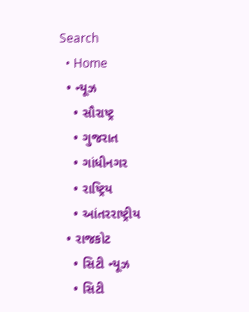Search
  • Home
  • ન્યૂઝ
    • સૌરાષ્ટ્ર
    • ગુજરાત
    • ગાંધીનગર
    • રાષ્ટ્રિય
    • આંતરરાષ્ટ્રીય
  • રાજકોટ
    • સિટી ન્યૂઝ
    • સિટી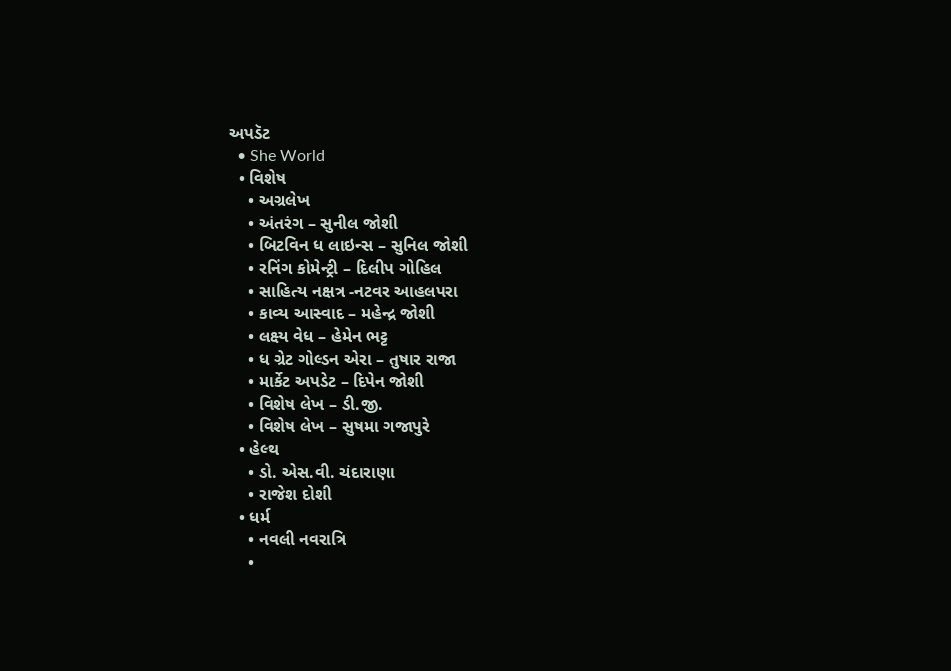અપડૅટ
  • She World
  • વિશેષ
    • અગ્રલેખ
    • અંતરંગ – સુનીલ જોશી
    • બિટવિન ધ લાઇન્સ – સુનિલ જોશી
    • રનિંગ કોમેન્ટ્રી – દિલીપ ગોહિલ
    • સાહિત્ય નક્ષત્ર -નટવર આહલપરા
    • કાવ્ય આસ્વાદ – મહેન્દ્ર જોશી
    • લક્ષ્ય વેધ – હેમેન ભટ્ટ
    • ધ ગ્રેટ ગોલ્ડન એરા – તુષાર રાજા
    • માર્કેટ અપડેટ – દિપેન જોશી
    • વિશેષ લેખ – ડી.જી.
    • વિશેષ લેખ – સુષમા ગજાપુરે
  • હેલ્થ
    • ડો. એસ.વી. ચંદારાણા
    • રાજેશ દોશી
  • ધર્મ
    • નવલી નવરાત્રિ
    •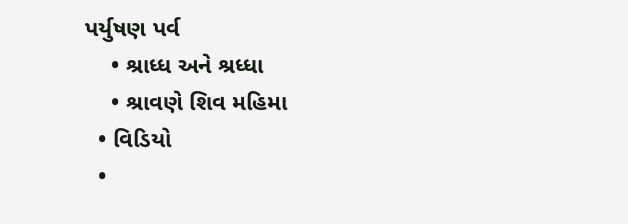પર્યુષણ પર્વ
    • શ્રાધ્ધ અને શ્રધ્ધા
    • શ્રાવણે શિવ મહિમા
  • વિડિયો
  •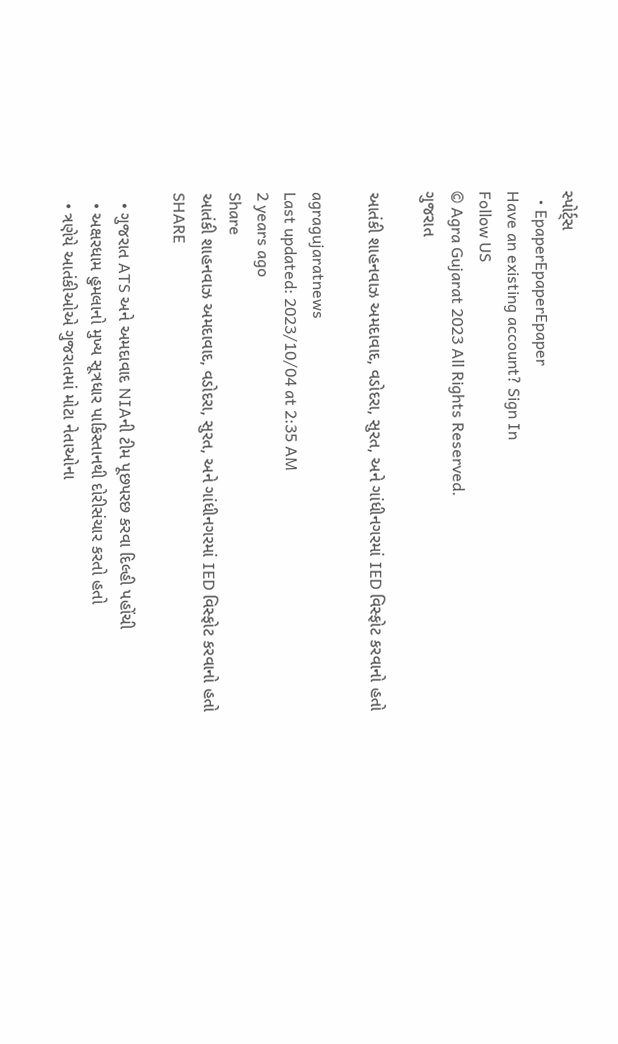સ્પોર્ટ્સ
  • EpaperEpaperEpaper
Have an existing account? Sign In
Follow US
© Agra Gujarat 2023 All Rights Reserved.
ગુજરાત

આતંકી શાહનવાઝ અમદાવાદ, વડોદરા, સુરત, અને ગાંધીનગરમાં IED વિસ્ફોટ કરવાનો હતો

agragujaratnews
Last updated: 2023/10/04 at 2:35 AM
2 years ago
Share
આતંકી શાહનવાઝ અમદાવાદ, વડોદરા, સુરત, અને ગાંધીનગરમાં IED વિસ્ફોટ કરવાનો હતો
SHARE

  • ગુજરાત ATS અને અમદાવાદ NIAની ટીમ પૂછપરછ કરવા દિલ્હી પહોંચી
  • અક્ષરધામ હુમલાનો મુખ્ય સૂત્રધાર પાકિસ્તાનથી દોરીસંચાર કરતો હતો
  • ત્રણેયે આતંકીઓએ ગુજરાતમાં મોટા નેતાઓના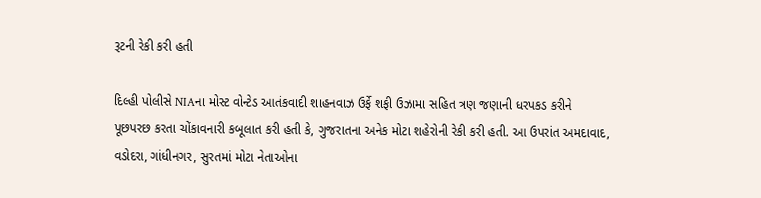રૂટની રેકી કરી હતી

દિલ્હી પોલીસે NIAના મોસ્ટ વોન્ટેડ આતંકવાદી શાહનવાઝ ઉર્ફે શફી ઉઝામા સહિત ત્રણ જણાની ધરપકડ કરીને પૂછપરછ કરતા ચોંકાવનારી કબૂલાત કરી હતી કે, ગુજરાતના અનેક મોટા શહેરોની રેકી કરી હતી. આ ઉપરાંત અમદાવાદ, વડોદરા, ગાંધીનગર, સુરતમાં મોટા નેતાઓના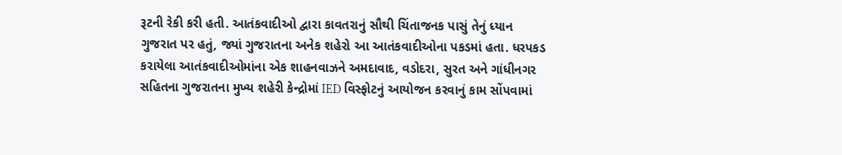રૂટની રેકી કરી હતી. આતંકવાદીઓ દ્વારા કાવતરાનું સૌથી ચિંતાજનક પાસું તેનું ધ્યાન ગુજરાત પર હતું, જ્યાં ગુજરાતના અનેક શહેરો આ આતંકવાદીઓના પકડમાં હતા. ધરપકડ કરાયેલા આતંકવાદીઓમાંના એક શાહનવાઝને અમદાવાદ, વડોદરા, સુરત અને ગાંધીનગર સહિતના ગુજરાતના મુખ્ય શહેરી કેન્દ્રોમાં IED વિસ્ફોટનું આયોજન કરવાનું કામ સોંપવામાં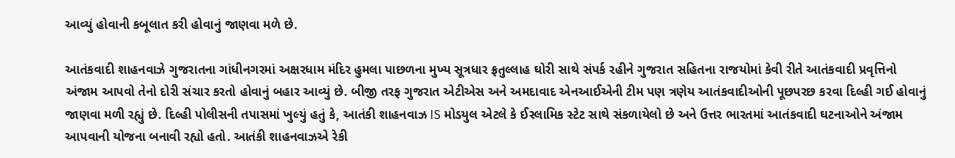આવ્યું હોવાની કબૂલાત કરી હોવાનું જાણવા મળે છે.

આતંકવાદી શાહનવાઝે ગુજરાતના ગાંધીનગરમાં અક્ષરધામ મંદિર હુમલા પાછળના મુખ્ય સૂત્રધાર ફ્રતુલ્લાહ ઘોરી સાથે સંપર્ક રહીને ગુજરાત સહિતના રાજયોમાં કેવી રીતે આતંકવાદી પ્રવૃત્તિનો અંજામ આપવો તેનો દોરી સંચાર કરતો હોવાનું બહાર આવ્યું છે. બીજી તરફ ગુજરાત એટીએસ અને અમદાવાદ એનઆઈએની ટીમ પણ ત્રણેય આતંકવાદીઓની પૂછપરછ કરવા દિલ્હી ગઈ હોવાનું જાણવા મળી રહ્યું છે. દિલ્હી પોલીસની તપાસમાં ખુલ્યું હતું કે, આતંકી શાહનવાઝ IS મોડયુલ એટલે કે ઈસ્લામિક સ્ટેટ સાથે સંકળાયેલો છે અને ઉત્તર ભારતમાં આતંકવાદી ઘટનાઓને અંજામ આપવાની યોજના બનાવી રહ્યો હતો. આતંકી શાહનવાઝએ રેકી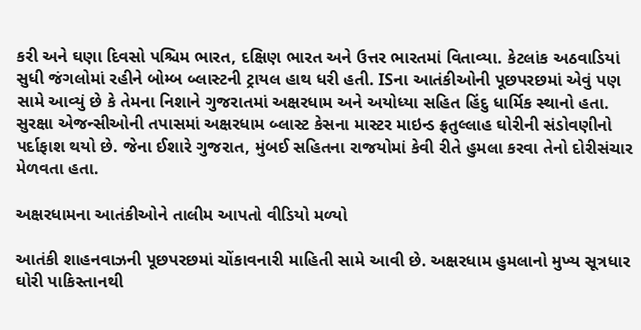કરી અને ઘણા દિવસો પશ્ચિમ ભારત, દક્ષિણ ભારત અને ઉત્તર ભારતમાં વિતાવ્યા. કેટલાંક અઠવાડિયાં સુધી જંગલોમાં રહીને બોમ્બ બ્લાસ્ટની ટ્રાયલ હાથ ધરી હતી. ISના આતંકીઓની પૂછપરછમાં એવું પણ સામે આવ્યું છે કે તેમના નિશાને ગુજરાતમાં અક્ષરધામ અને અયોધ્યા સહિત હિંદુ ધાર્મિક સ્થાનો હતા. સુરક્ષા એજન્સીઓની તપાસમાં અક્ષરધામ બ્લાસ્ટ કેસના માસ્ટર માઇન્ડ ફ્રતુલ્લાહ ઘોરીની સંડોવણીનો પર્દાફાશ થયો છે. જેના ઈશારે ગુજરાત, મુંબઈ સહિતના રાજયોમાં કેવી રીતે હુમલા કરવા તેનો દોરીસંચાર મેળવતા હતા.

અક્ષરધામના આતંકીઓને તાલીમ આપતો વીડિયો મળ્યો

આતંકી શાહનવાઝની પૂછપરછમાં ચોંકાવનારી માહિતી સામે આવી છે. અક્ષરધામ હુમલાનો મુખ્ય સૂત્રધાર ઘોરી પાકિસ્તાનથી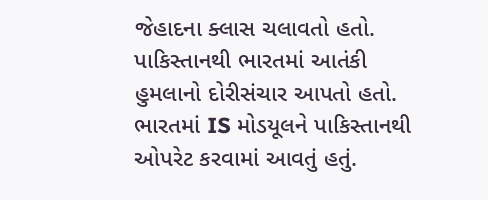જેહાદના ક્લાસ ચલાવતો હતો. પાકિસ્તાનથી ભારતમાં આતંકી હુમલાનો દોરીસંચાર આપતો હતો. ભારતમાં IS મોડયૂલને પાકિસ્તાનથી ઓપરેટ કરવામાં આવતું હતું.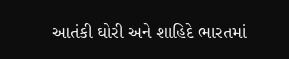આતંકી ઘોરી અને શાહિદે ભારતમાં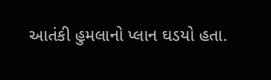આતંકી હુમલાનો પ્લાન ઘડયો હતા.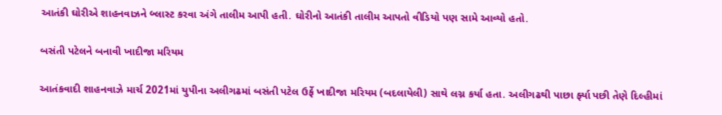આતંકી ઘોરીએ શાહનવાઝને બ્લાસ્ટ કરવા અંગે તાલીમ આપી હતી. ઘોરીનો આતંકી તાલીમ આપતો વીડિયો પણ સામે આવ્યો હતો.

બસંતી પટેલને બનાવી ખાદીજા મરિયમ

આતંકવાદી શાહનવાઝે માર્ચ 2021માં યુપીના અલીગઢમાં બસંતી પટેલ ઉર્ફે ખાદીજા મરિયમ (બદલાયેલી) સાથે લગ્ન કર્યા હતા. અલીગઢથી પાછા ર્ફ્યા પછી તેણે દિલ્હીમાં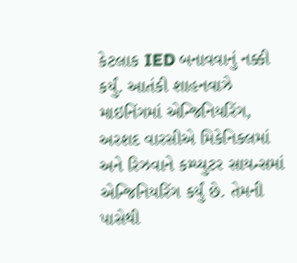કેટલાક IED બનાવવાનું નક્કી કર્યું. આતંકી શાહનવાઝે માઇનિંગમાં એન્જિનિયરિંગ, અરશદ વારસીએ મિકેનિકલમાં અને રિઝવાને કમ્પ્યુટર સાયન્સમાં એન્જિનિયરિંગ કર્યું છે. તેમની પાસેથી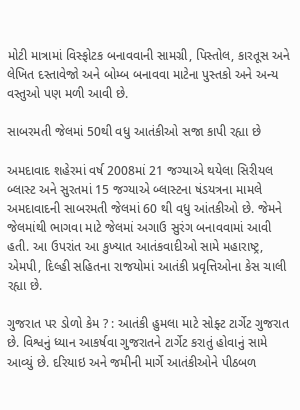મોટી માત્રામાં વિસ્ફોટક બનાવવાની સામગ્રી, પિસ્તોલ, કારતૂસ અને લેખિત દસ્તાવેજો અને બોમ્બ બનાવવા માટેના પુસ્તકો અને અન્ય વસ્તુઓ પણ મળી આવી છે.

સાબરમતી જેલમાં 50થી વધુ આતંકીઓ સજા કાપી રહ્યા છે

અમદાવાદ શહેરમાં વર્ષ 2008માં 21 જગ્યાએ થયેલા સિરીયલ બ્લાસ્ટ અને સુરતમાં 15 જગ્યાએ બ્લાસ્ટના ષંડયત્રના મામલે અમદાવાદની સાબરમતી જેલમાં 60 થી વધુ આંતકીઓ છે. જેમને જેલમાંથી ભાગવા માટે જેલમાં અગાઉ સુરંગ બનાવવામાં આવી હતી. આ ઉપરાંત આ કુખ્યાત આતંકવાદીઓ સામે મહારાષ્ટ્ર, એમપી, દિલ્હી સહિતના રાજયોમાં આતંકી પ્રવૃત્તિઓના કેસ ચાલી રહ્યા છે.

ગુજરાત પર ડોળો કેમ ? : આતંકી હુમલા માટે સોફ્ટ ટાર્ગેટ ગુજરાત છે. વિશ્વનું ધ્યાન આકર્ષવા ગુજરાતને ટાર્ગેટ કરાતું હોવાનું સામે આવ્યું છે. દરિયાઇ અને જમીની માર્ગે આતંકીઓને પીઠબળ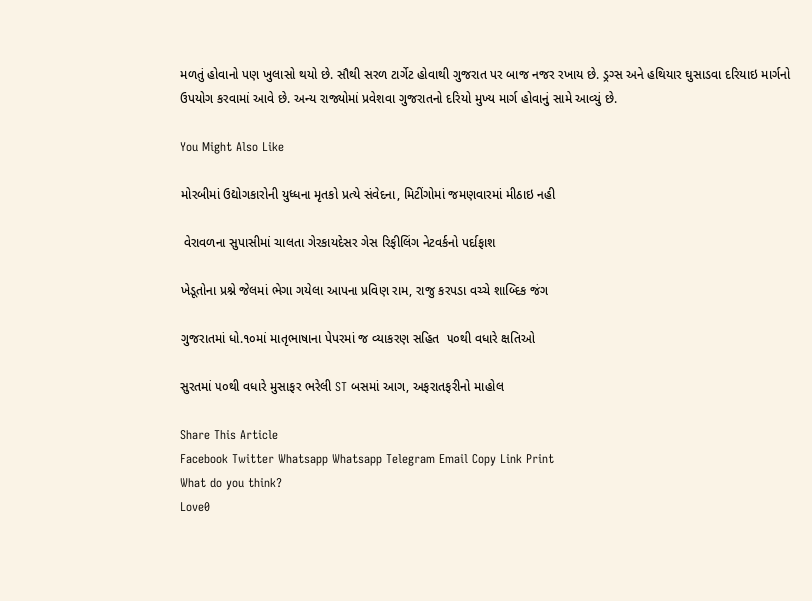મળતું હોવાનો પણ ખુલાસો થયો છે. સૌથી સરળ ટાર્ગેટ હોવાથી ગુજરાત પર બાજ નજર રખાય છે. ડ્રગ્સ અને હથિયાર ઘુસાડવા દરિયાઇ માર્ગનો ઉપયોગ કરવામાં આવે છે. અન્ય રાજ્યોમાં પ્રવેશવા ગુજરાતનો દરિયો મુખ્ય માર્ગ હોવાનું સામે આવ્યું છે.

You Might Also Like

મોરબીમાં ઉદ્યોગકારોની યુધ્ધના મૃતકો પ્રત્યે સંવેદના, મિટીંગોમાં જમણવારમાં મીઠાઇ નહી

 વેરાવળના સુપાસીમાં ચાલતા ગેરકાયદેસર ગેસ રિફીલિંગ નેટવર્કનો પર્દાફાશ

ખેડૂતોના પ્રશ્ને જેલમાં ભેગા ગયેલા આપના પ્રવિણ રામ, રાજુ કરપડા વચ્ચે શાબ્દિક જંગ

ગુજરાતમાં ધો.૧૦માં માતૃભાષાના પેપરમાં જ વ્યાકરણ સહિત  ૫૦થી વધારે ક્ષતિઓ

સુરતમાં ૫૦થી વધારે મુસાફર ભરેલી ST બસમાં આગ, અફરાતફરીનો માહોલ

Share This Article
Facebook Twitter Whatsapp Whatsapp Telegram Email Copy Link Print
What do you think?
Love0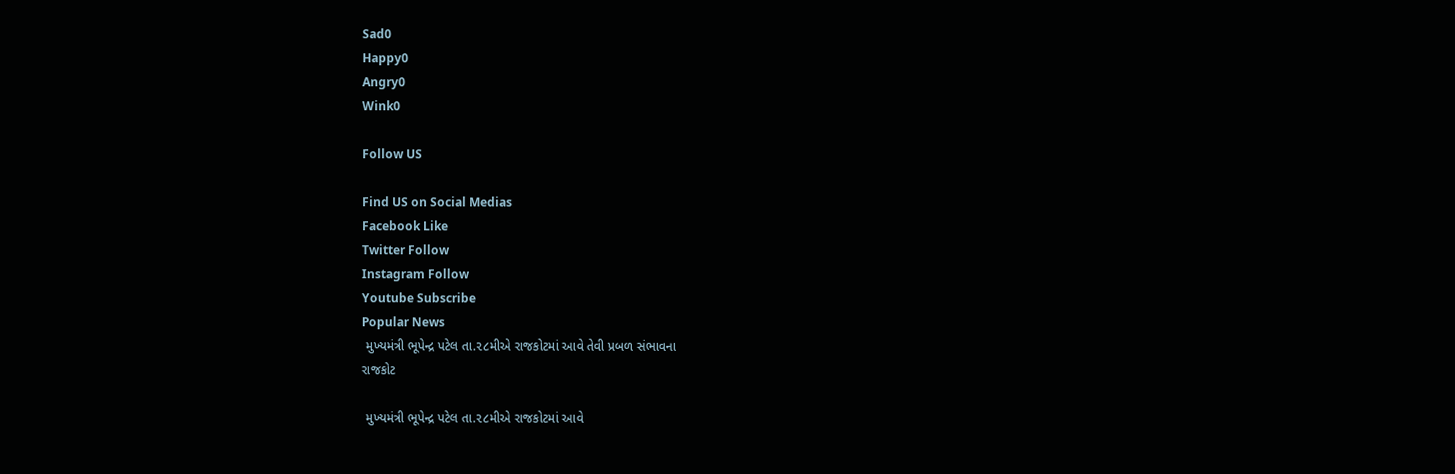Sad0
Happy0
Angry0
Wink0

Follow US

Find US on Social Medias
Facebook Like
Twitter Follow
Instagram Follow
Youtube Subscribe
Popular News
 મુખ્યમંત્રી ભૂપેન્દ્ર પટેલ તા.૨૮મીએ રાજકોટમાં આવે તેવી પ્રબળ સંભાવના
રાજકોટ

 મુખ્યમંત્રી ભૂપેન્દ્ર પટેલ તા.૨૮મીએ રાજકોટમાં આવે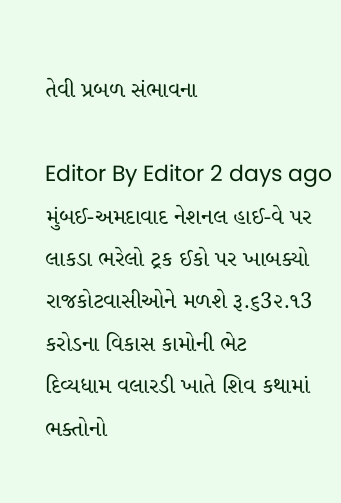તેવી પ્રબળ સંભાવના

Editor By Editor 2 days ago
મુંબઈ-અમદાવાદ નેશનલ હાઈ-વે પર લાકડા ભરેલો ટ્રક ઈકો પર ખાબક્યો
રાજકોટવાસીઓને મળશે રૂ.૬3૨.૧3 કરોડના વિકાસ કામોની ભેટ
દિવ્યધામ વલારડી ખાતે શિવ કથામાં ભક્તોનો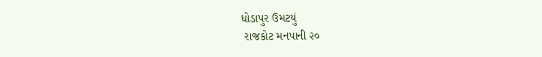ધોડાપુર ઉમટયું
 રાજકોટ મનપાની ૨૦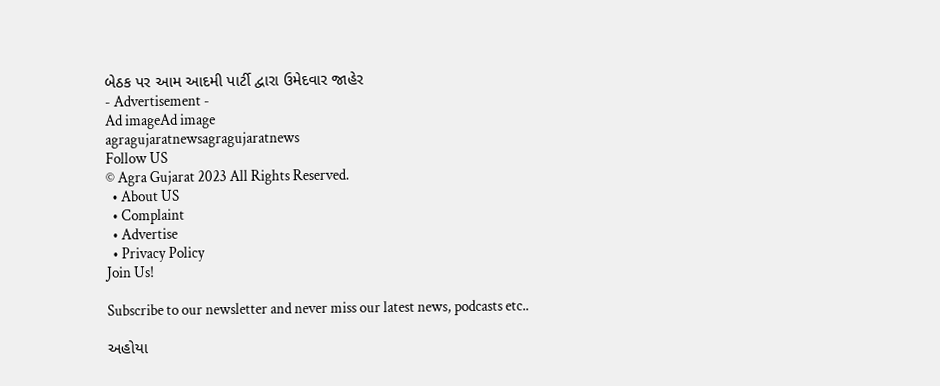બેઠક પર આમ આદમી પાર્ટી દ્વારા ઉમેદવાર જાહેર
- Advertisement -
Ad imageAd image
agragujaratnewsagragujaratnews
Follow US
© Agra Gujarat 2023 All Rights Reserved.
  • About US
  • Complaint
  • Advertise
  • Privacy Policy
Join Us!

Subscribe to our newsletter and never miss our latest news, podcasts etc..

અહોયા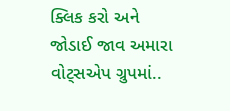ક્લિક કરો અને જોડાઈ જાવ અમારા વોટ્સએપ ગ્રુપમાં..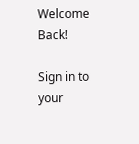Welcome Back!

Sign in to your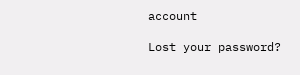account

Lost your password?